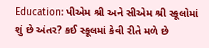Education: પીએમ શ્રી અને સીએમ શ્રી સ્કૂલોમાં શું છે અંતર? કઈ સ્કૂલમાં કેવી રીતે મળે છે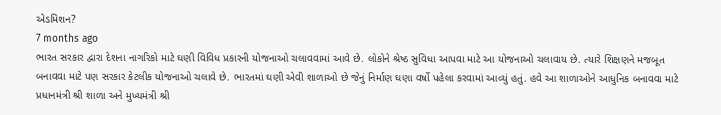એડમિશન?
7 months ago
ભારત સરકાર દ્વારા દેશના નાગરિકો માટે ઘણી વિવિધ પ્રકારની યોજનાઓ ચલાવવામાં આવે છે. લોકોને શ્રેષ્ઠ સુવિધા આપવા માટે આ યોજનાઓ ચલાવાય છે. ત્યારે શિક્ષણને મજબૂત બનાવવા માટે પણ સરકાર કેટલીક યોજનાઓ ચલાવે છે. ભારતમાં ઘણી એવી શાળાઓ છે જેનું નિર્માણ ઘણા વર્ષો પહેલા કરવામાં આવ્યું હતું. હવે આ શાળાઓને આધુનિક બનાવવા માટે પ્રધાનમંત્રી શ્રી શાળા અને મુખ્યમંત્રી શ્રી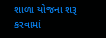શાળા યોજના શરૂ કરવામાં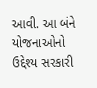આવી. આ બંને યોજનાઓનો ઉદ્દેશ્ય સરકારી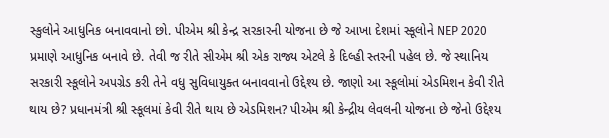સ્કુલોને આધુનિક બનાવવાનો છો. પીએમ શ્રી કેન્દ્ર સરકારની યોજના છે જે આખા દેશમાં સ્કૂલોને NEP 2020 પ્રમાણે આધુનિક બનાવે છે. તેવી જ રીતે સીએમ શ્રી એક રાજ્ય એટલે કે દિલ્હી સ્તરની પહેલ છે. જે સ્થાનિય સરકારી સ્કૂલોને અપગ્રેડ કરી તેને વધુ સુવિધાયુક્ત બનાવવાનો ઉદ્દેશ્ય છે. જાણો આ સ્કૂલોમાં એડમિશન કેવી રીતે થાય છે? પ્રધાનમંત્રી શ્રી સ્કૂલમાં કેવી રીતે થાય છે એડમિશન? પીએમ શ્રી કેન્દ્રીય લેવલની યોજના છે જેનો ઉદ્દેશ્ય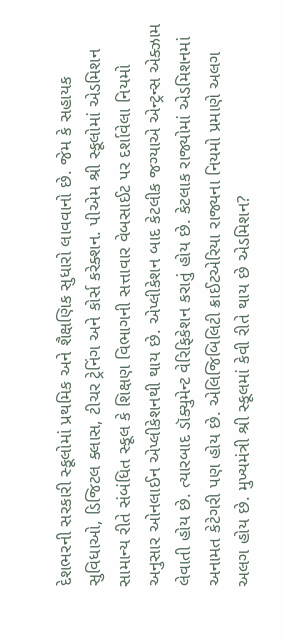દેશભરની સરકારી સ્કૂલોમાં પ્રથમિક અને શૈક્ષણિક સુધારો લાવવાનો છે. જેમ કે સહાયક સુવિધાઓ, ડિજિટલ ક્લાસ, ટીચર ટ્રેનિંગ અને કોર્સ કરેક્શન. પીએમ શ્રી સ્કૂલોમાં એડમિશન સામાન્ય રીતે સંબંધિત સ્કૂલ કે શિક્ષણ વિભાગની સત્તાવાર વેબસાઈટ પર દર્શાવેલા નિયમો અનુસાર ઓનલાઈન એપ્લીકેશનથી થાય છે. એપ્લીકેશન બાદ કેટલીક જગ્યાએ એન્ટ્રન્સ એક્ઝામ લેવાતી હોય છે. ત્યારબાદ ડૉક્યુમેન્ટ વેરિફિકેશન કરાતું હોય છે. કેટલાક રાજ્યોમાં એડમિશનમાં અનામત કેટેગરી પણ હોય છે. એલિજિબિલિટી ક્રાઈટએરિયા રાજ્યના નિયમો પ્રમાણે અલગ અલગ હોય છે. મુખ્યમંત્રી શ્રી સ્કૂલમાં કેવી રીતે થાય છે એડમિશન?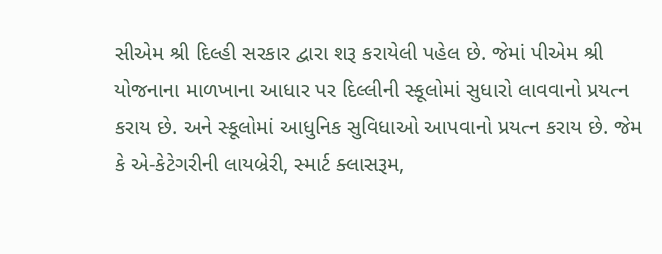સીએમ શ્રી દિલ્હી સરકાર દ્વારા શરૂ કરાયેલી પહેલ છે. જેમાં પીએમ શ્રી યોજનાના માળખાના આધાર પર દિલ્લીની સ્કૂલોમાં સુધારો લાવવાનો પ્રયત્ન કરાય છે. અને સ્કૂલોમાં આધુનિક સુવિધાઓ આપવાનો પ્રયત્ન કરાય છે. જેમ કે એ-કેટેગરીની લાયબ્રેરી, સ્માર્ટ ક્લાસરૂમ,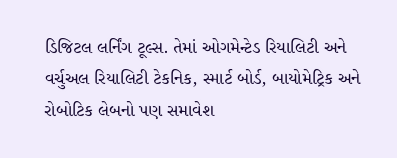ડિજિટલ લર્નિંગ ટૂલ્સ. તેમાં ઓગમેન્ટેડ રિયાલિટી અને વર્ચુઅલ રિયાલિટી ટેકનિક, સ્માર્ટ બોર્ડ, બાયોમેટ્રિક અને રોબોટિક લેબનો પણ સમાવેશ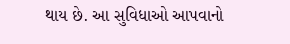થાય છે. આ સુવિધાઓ આપવાનો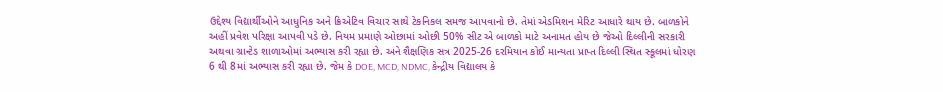ઉદ્દેશ્ય વિદ્યાર્થીઓને આધુનિક અને ક્રિએટિવ વિચાર સાથે ટેકનિકલ સમજ આપવાનો છે. તેમાં એડમિશન મેરિટ આધારે થાય છે. બાળકોને અહીં પ્રવેશ પરિક્ષા આપવી પડે છે. નિયમ પ્રમાણે ઓછામાં ઓછી 50% સીટ એ બાળકો માટે અનામત હોય છે જેઓ દિલ્લીની સરકારી અથવા ગ્રાન્ટેડ શાળાઓમાં અભ્યાસ કરી રહ્યા છે. અને શૈક્ષણિક સત્ર 2025-26 દરમિયાન કોઈ માન્યતા પ્રાપ્ત દિલ્લી સ્થિત સ્કૂલમાં ધોરણ 6 થી 8માં અભ્યાસ કરી રહ્યા છે. જેમ કે DOE, MCD, NDMC, કેન્દ્રીય વિદ્યાલય કે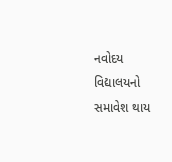નવોદય વિદ્યાલયનો સમાવેશ થાય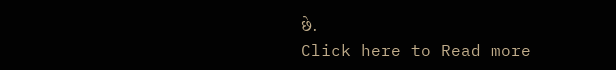છે.
Click here to Read more